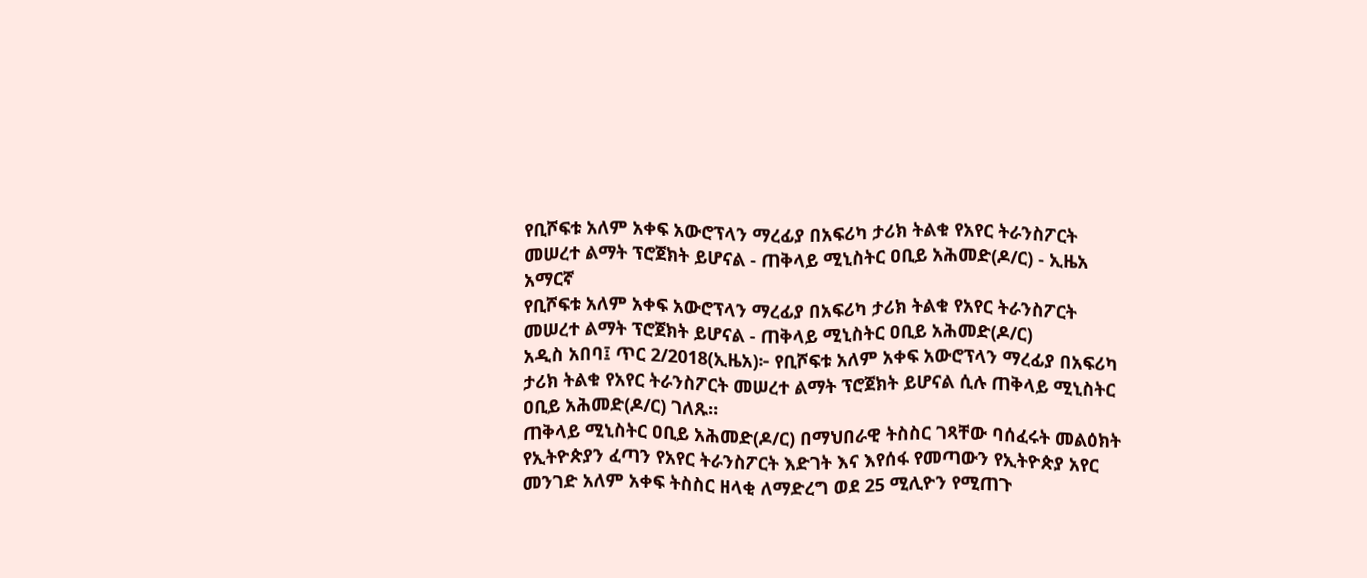የቢሾፍቱ አለም አቀፍ አውሮፕላን ማረፊያ በአፍሪካ ታሪክ ትልቁ የአየር ትራንስፖርት መሠረተ ልማት ፕሮጀክት ይሆናል - ጠቅላይ ሚኒስትር ዐቢይ አሕመድ(ዶ/ር) - ኢዜአ አማርኛ
የቢሾፍቱ አለም አቀፍ አውሮፕላን ማረፊያ በአፍሪካ ታሪክ ትልቁ የአየር ትራንስፖርት መሠረተ ልማት ፕሮጀክት ይሆናል - ጠቅላይ ሚኒስትር ዐቢይ አሕመድ(ዶ/ር)
አዲስ አበባ፤ ጥር 2/2018(ኢዜአ)፦ የቢሾፍቱ አለም አቀፍ አውሮፕላን ማረፊያ በአፍሪካ ታሪክ ትልቁ የአየር ትራንስፖርት መሠረተ ልማት ፕሮጀክት ይሆናል ሲሉ ጠቅላይ ሚኒስትር ዐቢይ አሕመድ(ዶ/ር) ገለጹ።
ጠቅላይ ሚኒስትር ዐቢይ አሕመድ(ዶ/ር) በማህበራዊ ትስስር ገጻቸው ባሰፈሩት መልዕክት የኢትዮጵያን ፈጣን የአየር ትራንስፖርት እድገት እና እየሰፋ የመጣውን የኢትዮጵያ አየር መንገድ አለም አቀፍ ትስስር ዘላቂ ለማድረግ ወደ 25 ሚሊዮን የሚጠጉ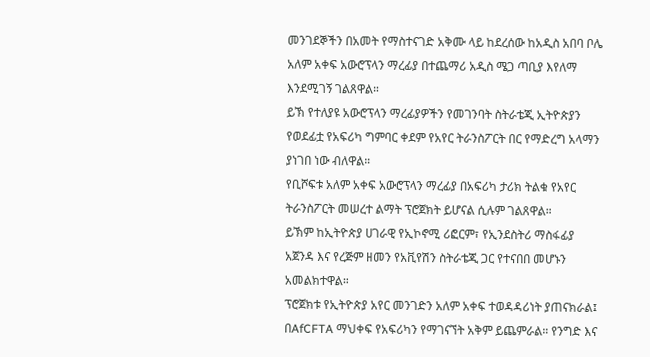መንገደኞችን በአመት የማስተናገድ አቅሙ ላይ ከደረሰው ከአዲስ አበባ ቦሌ አለም አቀፍ አውሮፕላን ማረፊያ በተጨማሪ አዲስ ሜጋ ጣቢያ እየለማ እንደሚገኝ ገልጸዋል።
ይኽ የተለያዩ አውሮፕላን ማረፊያዎችን የመገንባት ስትራቴጂ ኢትዮጵያን የወደፊቷ የአፍሪካ ግምባር ቀደም የአየር ትራንስፖርት በር የማድረግ አላማን ያነገበ ነው ብለዋል።
የቢሾፍቱ አለም አቀፍ አውሮፕላን ማረፊያ በአፍሪካ ታሪክ ትልቁ የአየር ትራንስፖርት መሠረተ ልማት ፕሮጀክት ይሆናል ሲሉም ገልጸዋል።
ይኽም ከኢትዮጵያ ሀገራዊ የኢኮኖሚ ሪፎርም፣ የኢንደስትሪ ማስፋፊያ አጀንዳ እና የረጅም ዘመን የአቪየሽን ስትራቴጂ ጋር የተናበበ መሆኑን አመልክተዋል።
ፕሮጀክቱ የኢትዮጵያ አየር መንገድን አለም አቀፍ ተወዳዳሪነት ያጠናክራል፤ በAfCFTA ማህቀፍ የአፍሪካን የማገናኘት አቅም ይጨምራል። የንግድ እና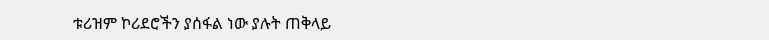ቱሪዝም ኮሪደሮችን ያሰፋል ነው ያሉት ጠቅላይ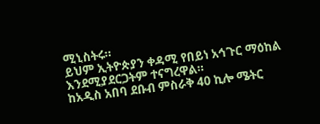ሚኒስትሩ።
ይህም ኢትዮጵያን ቀዳሚ የበይነ አኅጉር ማዕከል እንደሚያደርጋትም ተናግረዋል።
ከአዲስ አበባ ደቡብ ምስራቅ 40 ኪሎ ሜትር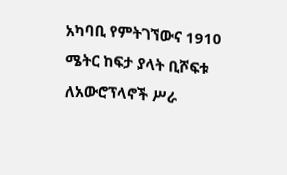አካባቢ የምትገኘውና 1910 ሜትር ከፍታ ያላት ቢሾፍቱ ለአውሮፕላኖች ሥራ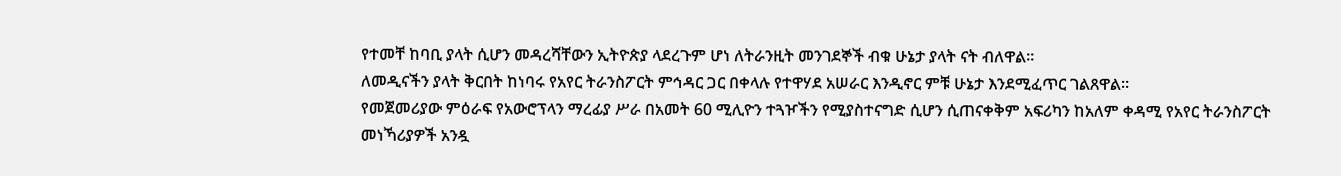የተመቸ ከባቢ ያላት ሲሆን መዳረሻቸውን ኢትዮጵያ ላደረጉም ሆነ ለትራንዚት መንገደኞች ብቁ ሁኔታ ያላት ናት ብለዋል።
ለመዲናችን ያላት ቅርበት ከነባሩ የአየር ትራንስፖርት ምኅዳር ጋር በቀላሉ የተዋሃደ አሠራር እንዲኖር ምቹ ሁኔታ እንደሚፈጥር ገልጸዋል።
የመጀመሪያው ምዕራፍ የአውሮፕላን ማረፊያ ሥራ በአመት 60 ሚሊዮን ተጓዦችን የሚያስተናግድ ሲሆን ሲጠናቀቅም አፍሪካን ከአለም ቀዳሚ የአየር ትራንስፖርት መነኻሪያዎች አንዷ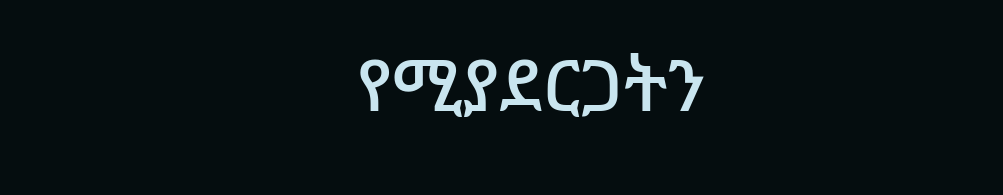የሚያደርጋትን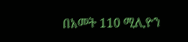በአመት 110 ሚሊዮን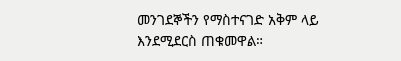መንገደኞችን የማስተናገድ አቅም ላይ እንደሚደርስ ጠቁመዋል።